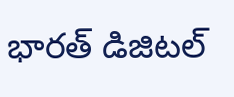భారత్ డిజిటల్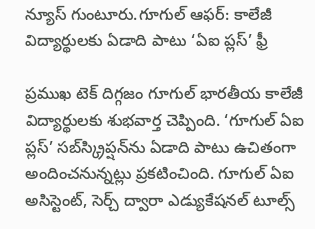న్యూస్ గుంటూరు.గూగుల్‌ ఆఫర్‌: కాలేజీ విద్యార్థులకు ఏడాది పాటు ‘ఏఐ ప్లస్‌’ ఫ్రీ

ప్రముఖ టెక్‌ దిగ్గజం గూగుల్‌ భారతీయ కాలేజీ విద్యార్థులకు శుభవార్త చెప్పింది. ‘గూగుల్‌ ఏఐ ప్లస్‌’ సబ్‌స్క్రిప్షన్‌ను ఏడాది పాటు ఉచితంగా అందించనున్నట్లు ప్రకటించింది. గూగుల్‌ ఏఐ అసిస్టెంట్‌, సెర్చ్‌ ద్వారా ఎడ్యుకేషనల్‌ టూల్స్‌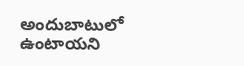అందుబాటులో ఉంటాయని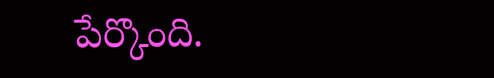పేర్కొంది.